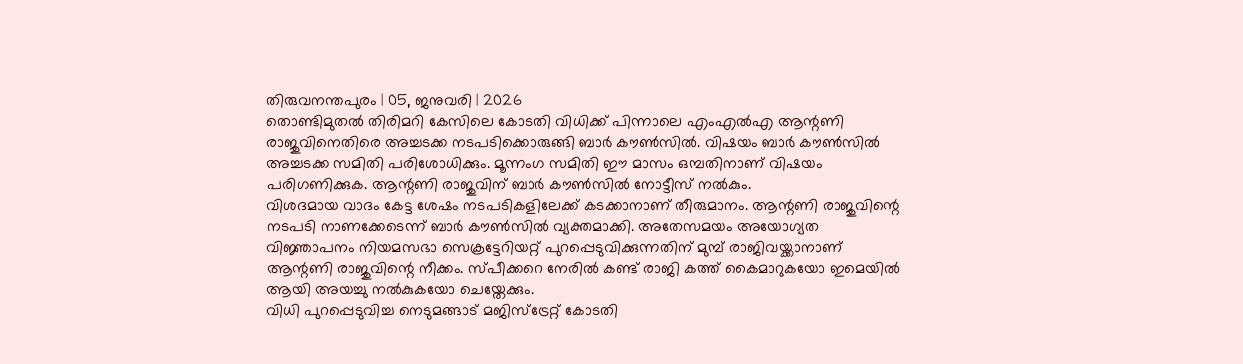തിരുവനന്തപുരം | 05, ജനുവരി | 2026
തൊണ്ടിമുതൽ തിരിമറി കേസിലെ കോടതി വിധിക്ക് പിന്നാലെ എംഎൽഎ ആന്റണി രാജുവിനെതിരെ അച്ചടക്ക നടപടിക്കൊരുങ്ങി ബാർ കൗൺസിൽ. വിഷയം ബാർ കൗൺസിൽ അച്ചടക്ക സമിതി പരിശോധിക്കും. മൂന്നംഗ സമിതി ഈ മാസം ഒമ്പതിനാണ് വിഷയം പരിഗണിക്കുക. ആന്റണി രാജുവിന് ബാർ കൗൺസിൽ നോട്ടീസ് നൽകും.
വിശദമായ വാദം കേട്ട ശേഷം നടപടികളിലേക്ക് കടക്കാനാണ് തീരുമാനം. ആന്റണി രാജുവിന്റെ നടപടി നാണക്കേടെന്ന് ബാർ കൗൺസിൽ വ്യക്തമാക്കി. അതേസമയം അയോഗ്യത വിജ്ഞാപനം നിയമസഭാ സെക്രട്ടേറിയറ്റ് പുറപ്പെടുവിക്കുന്നതിന് മുമ്പ് രാജിവയ്ക്കാനാണ് ആന്റണി രാജുവിന്റെ നീക്കം. സ്പീക്കറെ നേരിൽ കണ്ട് രാജി കത്ത് കൈമാറുകയോ ഇമെയിൽ ആയി അയച്ചു നൽകുകയോ ചെയ്തേക്കും.
വിധി പുറപ്പെടുവിച്ച നെടുമങ്ങാട് മജിസ്ട്രേറ്റ് കോടതി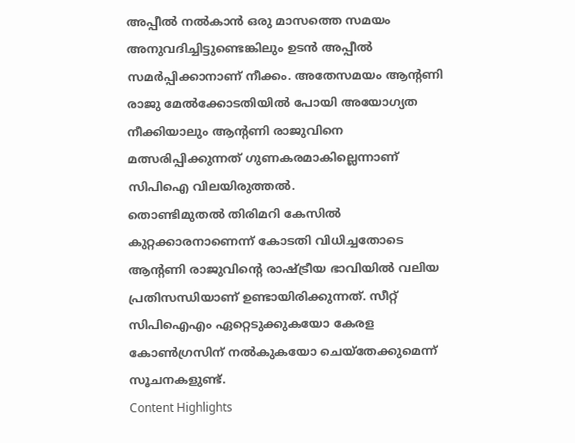അപ്പീൽ നൽകാൻ ഒരു മാസത്തെ സമയം അനുവദിച്ചിട്ടുണ്ടെങ്കിലും ഉടൻ അപ്പീൽ സമർപ്പിക്കാനാണ് നീക്കം. അതേസമയം ആന്റണി രാജു മേൽക്കോടതിയിൽ പോയി അയോഗ്യത നീക്കിയാലും ആന്റണി രാജുവിനെ മത്സരിപ്പിക്കുന്നത് ഗുണകരമാകില്ലെന്നാണ് സിപിഐ വിലയിരുത്തൽ.
തൊണ്ടിമുതൽ തിരിമറി കേസിൽ കുറ്റക്കാരനാണെന്ന് കോടതി വിധിച്ചതോടെ ആന്റണി രാജുവിന്റെ രാഷ്ട്രീയ ഭാവിയിൽ വലിയ പ്രതിസന്ധിയാണ് ഉണ്ടായിരിക്കുന്നത്. സീറ്റ് സിപിഐഎം ഏറ്റെടുക്കുകയോ കേരള കോൺഗ്രസിന് നൽകുകയോ ചെയ്തേക്കുമെന്ന് സൂചനകളുണ്ട്.
Content Highlights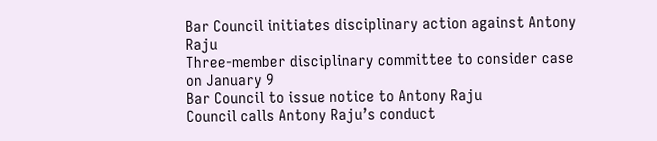Bar Council initiates disciplinary action against Antony Raju
Three-member disciplinary committee to consider case on January 9
Bar Council to issue notice to Antony Raju
Council calls Antony Raju’s conduct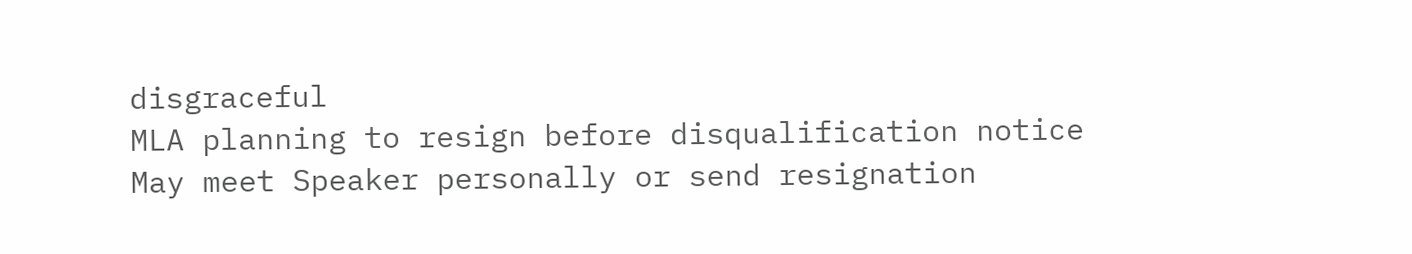disgraceful
MLA planning to resign before disqualification notice
May meet Speaker personally or send resignation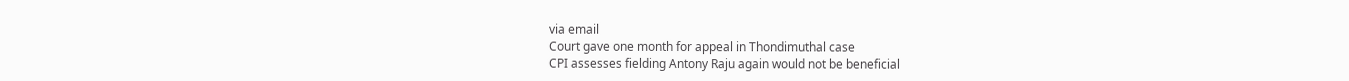via email
Court gave one month for appeal in Thondimuthal case
CPI assesses fielding Antony Raju again would not be beneficial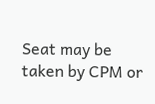Seat may be taken by CPM or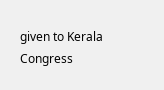given to Kerala Congress